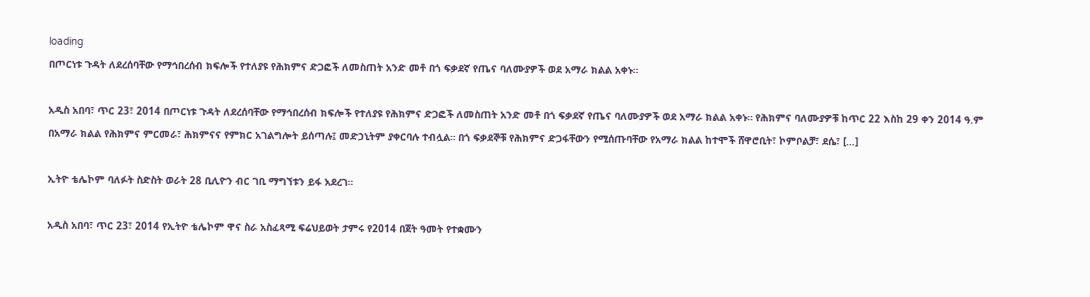loading
በጦርነቱ ጉዳት ለደረሰባቸው የማኅበረሰብ ክፍሎች የተለያዩ የሕክምና ድጋፎች ለመስጠት አንድ መቶ በጎ ፍቃደኛ የጤና ባለሙያዎች ወደ አማራ ክልል አቀኑ።

አዲስ አበባ፣ ጥር 23፣ 2014 በጦርነቱ ጉዳት ለደረሰባቸው የማኅበረሰብ ክፍሎች የተለያዩ የሕክምና ድጋፎች ለመስጠት አንድ መቶ በጎ ፍቃደኛ የጤና ባለሙያዎች ወደ አማራ ክልል አቀኑ። የሕክምና ባለሙያዎቹ ከጥር 22 እስከ 29 ቀን 2014 ዓ.ም በአማራ ክልል የሕክምና ምርመራ፣ ሕክምናና የምክር አገልግሎት ይሰጣሉ፤ መድኃኒትም ያቀርባሉ ተብሏል። በጎ ፍቃደኞቹ የሕክምና ድጋፋቸውን የሚሰጡባቸው የአማራ ክልል ከተሞች ሸዋሮቢት፣ ኮምቦልቻ፣ ደሴ፣ […]

ኢትዮ ቴሌኮም ባለፉት ስድስት ወራት 28 ቢሊዮን ብር ገቢ ማግኘቱን ይፋ አደረገ።

አዲስ አበባ፣ ጥር 23፣ 2014 የኢትዮ ቴሌኮም ዋና ስራ አስፈጻሚ ፍሬህይወት ታምሩ የ2014 በጀት ዓመት የተቋሙን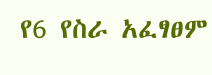የ6 የስራ አፈፃፀም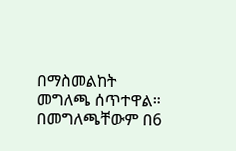በማስመልከት መግለጫ ሰጥተዋል። በመግለጫቸውም በ6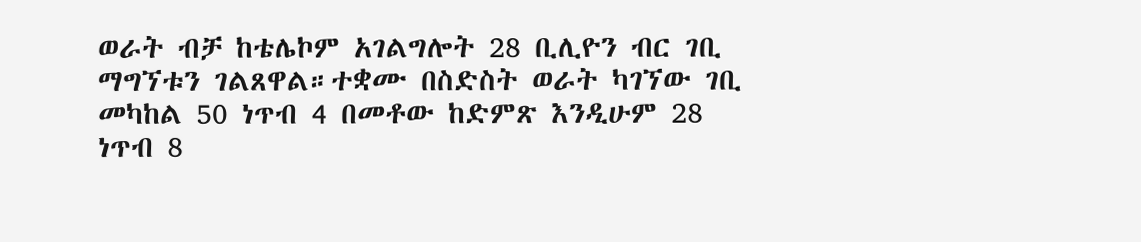ወራት ብቻ ከቴሌኮም አገልግሎት 28 ቢሊዮን ብር ገቢ ማግኘቱን ገልጸዋል።ተቋሙ በስድስት ወራት ካገኘው ገቢ መካከል 50 ነጥብ 4 በመቶው ከድምጽ እንዲሁም 28 ነጥብ 8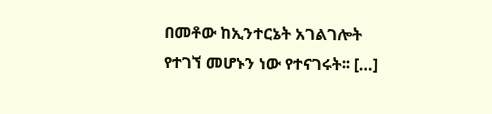በመቶው ከኢንተርኔት አገልገሎት የተገኘ መሆኑን ነው የተናገሩት፡፡ […]